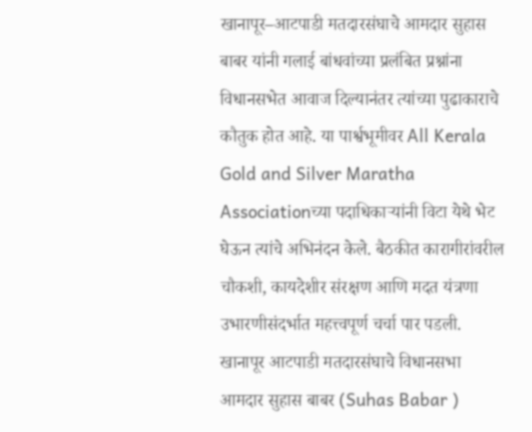खानापूर–आटपाडी मतदारसंघाचे आमदार सुहास बाबर यांनी गलाई बांधवांच्या प्रलंबित प्रश्नांना विधानसभेत आवाज दिल्यानंतर त्यांच्या पुढाकाराचे कौतुक होत आहे. या पार्श्वभूमीवर All Kerala Gold and Silver Maratha Associationच्या पदाधिकाऱ्यांनी विटा येथे भेट घेऊन त्यांचे अभिनंदन केले. बैठकीत कारागीरांवरील चौकशी, कायदेशीर संरक्षण आणि मदत यंत्रणा उभारणीसंदर्भात महत्त्वपूर्ण चर्चा पार पडली.
खानापूर आटपाडी मतदारसंघाचे विधानसभा आमदार सुहास बाबर (Suhas Babar )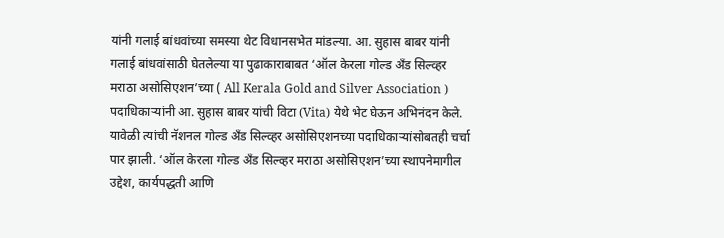यांनी गलाई बांधवांच्या समस्या थेट विधानसभेत मांडल्या. आ. सुहास बाबर यांनी गलाई बांधवांसाठी घेतलेल्या या पुढाकाराबाबत ‘ऑल केरला गोल्ड अँड सिल्व्हर मराठा असोसिएशन’च्या ( All Kerala Gold and Silver Association ) पदाधिकाऱ्यांनी आ. सुहास बाबर यांची विटा (Vita) येथे भेट घेऊन अभिनंदन केले. यावेळी त्यांची नॅशनल गोल्ड अँड सिल्व्हर असोसिएशनच्या पदाधिकाऱ्यांसोबतही चर्चा पार झाली. ‘ऑल केरला गोल्ड अँड सिल्व्हर मराठा असोसिएशन’च्या स्थापनेमागील उद्देश, कार्यपद्धती आणि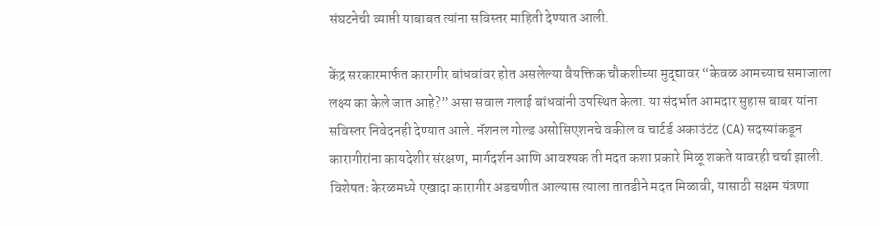संघटनेची व्याप्ती याबाबत त्यांना सविस्तर माहिती देण्यात आली.

केंद्र सरकारमार्फत कारागीर बांधवांवर होत असलेल्या वैयक्तिक चौकशीच्या मुद्द्यावर “केवळ आमच्याच समाजाला लक्ष्य का केले जात आहे?” असा सवाल गलाई बांधवांनी उपस्थित केला. या संदर्भात आमदार सुहास बाबर यांना सविस्तर निवेदनही देण्यात आले. नॅशनल गोल्ड असोसिएशनचे वकील व चार्टर्ड अकाउंटंट (CA) सदस्यांकडून कारागीरांना कायदेशीर संरक्षण, मार्गदर्शन आणि आवश्यक ती मदत कशा प्रकारे मिळू शकते यावरही चर्चा झाली. विशेषतः केरळमध्ये एखादा कारागीर अडचणीत आल्यास त्याला तातडीने मदत मिळावी, यासाठी सक्षम यंत्रणा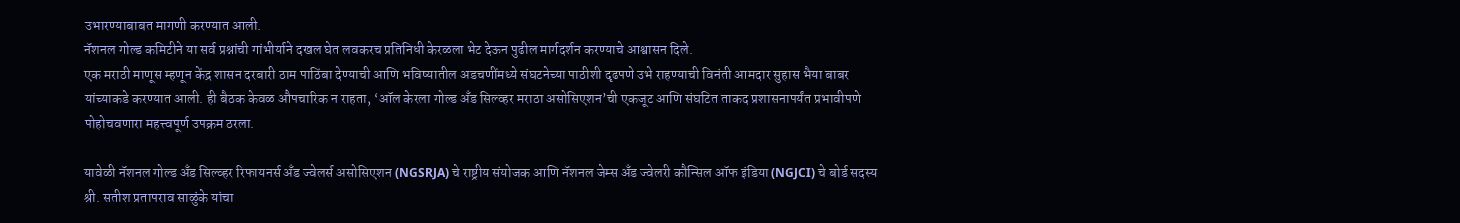उभारण्याबाबत मागणी करण्यात आली.
नॅशनल गोल्ड कमिटीने या सर्व प्रश्नांची गांभीर्याने दखल घेत लवकरच प्रतिनिधी केरळला भेट देऊन पुढील मार्गदर्शन करण्याचे आश्वासन दिले.
एक मराठी माणूस म्हणून केंद्र शासन दरबारी ठाम पाठिंबा देण्याची आणि भविष्यातील अडचणींमध्ये संघटनेच्या पाठीशी दृढपणे उभे राहण्याची विनंती आमदार सुहास भैया बाबर यांच्याकडे करण्यात आली. ही बैठक केवळ औपचारिक न राहता, ‘ऑल केरला गोल्ड अँड सिल्व्हर मराठा असोसिएशन’ची एकजूट आणि संघटित ताकद प्रशासनापर्यंत प्रभावीपणे पोहोचवणारा महत्त्वपूर्ण उपक्रम ठरला.

यावेळी नॅशनल गोल्ड अँड सिल्व्हर रिफायनर्स अँड ज्वेलर्स असोसिएशन (NGSRJA) चे राष्ट्रीय संयोजक आणि नॅशनल जेम्स अँड ज्वेलरी कौन्सिल ऑफ इंडिया (NGJCI) चे बोर्ड सदस्य श्री. सतीश प्रतापराव साळुंके यांचा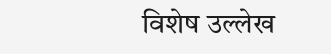विशेष उल्लेख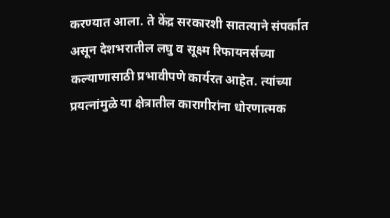करण्यात आला. ते केंद्र सरकारशी सातत्याने संपर्कात असून देशभरातील लघु व सूक्ष्म रिफायनर्सच्या कल्याणासाठी प्रभावीपणे कार्यरत आहेत. त्यांच्या प्रयत्नांमुळे या क्षेत्रातील कारागीरांना धोरणात्मक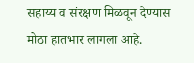सहाय्य व संरक्षण मिळवून देण्यास मोठा हातभार लागला आहे.